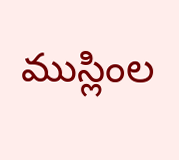ముస్లింల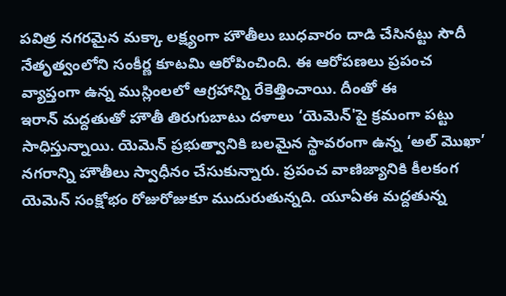పవిత్ర నగరమైన మక్కా లక్ష్యంగా హౌతీలు బుధవారం దాడి చేసినట్టు సౌదీ నేతృత్వంలోని సంకీర్ణ కూటమి ఆరోపించింది. ఈ ఆరోపణలు ప్రపంచ వ్యాప్తంగా ఉన్న ముస్లింలలో ఆగ్రహాన్ని రేకెత్తించాయి. దీంతో ఈ
ఇరాన్ మద్దతుతో హౌతీ తిరుగుబాటు దళాలు ‘యెమెన్'పై క్రమంగా పట్టు సాధిస్తున్నాయి. యెమెన్ ప్రభుత్వానికి బలమైన స్థావరంగా ఉన్న ‘అల్ మొఖా’ నగరాన్ని హౌతీలు స్వాధీనం చేసుకున్నారు. ప్రపంచ వాణిజ్యానికి కీలకంగ
యెమెన్ సంక్షోభం రోజురోజుకూ ముదురుతున్నది. యూఏఈ మద్దతున్న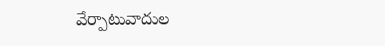వేర్పాటువాదుల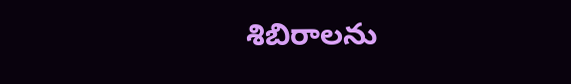శిబిరాలను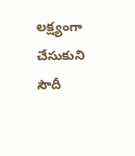లక్ష్యంగా చేసుకుని సౌదీ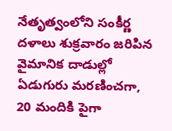నేతృత్వంలోని సంకీర్ణ దళాలు శుక్రవారం జరిపిన వైమానిక దాడుల్లో ఏడుగురు మరణించగా, 20 మందికి పైగా